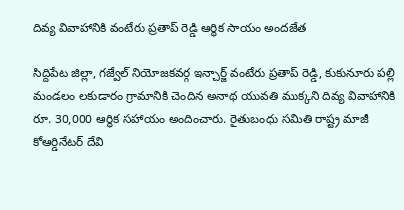దివ్య వివాహానికి వంటేరు ప్రతాప్ రెడ్డి ఆర్థిక సాయం అందజేత

సిద్దిపేట జిల్లా, గజ్వేల్ నియోజకవర్గ ఇన్చార్జ్ వంటేరు ప్రతాప్ రెడ్డి, కుకునూరు పల్లి మండలం లకుడారం గ్రామానికి చెందిన అనాథ యువతి ముక్కని దివ్య వివాహానికి రూ. 30,000 ఆర్థిక సహాయం అందించారు. రైతుబంధు సమితి రాష్ట్ర మాజీ కోఆర్డినేటర్ దేవి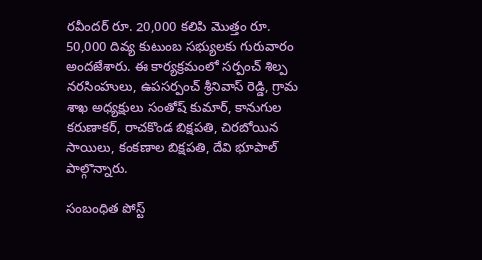రవీందర్ రూ. 20,000 కలిపి మొత్తం రూ. 50,000 దివ్య కుటుంబ సభ్యులకు గురువారం అందజేశారు. ఈ కార్యక్రమంలో సర్పంచ్ శిల్ప నరసింహులు, ఉపసర్పంచ్ శ్రీనివాస్ రెడ్డి, గ్రామ శాఖ అధ్యక్షులు సంతోష్ కుమార్, కానుగుల కరుణాకర్, రాచకొండ బిక్షపతి, చిరబోయిన సాయిలు, కంకణాల బిక్షపతి, దేవి భూపాల్ పాల్గొన్నారు.

సంబంధిత పోస్ట్